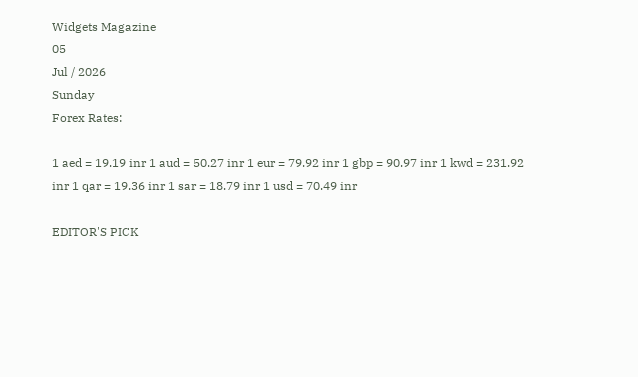Widgets Magazine
05
Jul / 2026
Sunday
Forex Rates:

1 aed = 19.19 inr 1 aud = 50.27 inr 1 eur = 79.92 inr 1 gbp = 90.97 inr 1 kwd = 231.92 inr 1 qar = 19.36 inr 1 sar = 18.79 inr 1 usd = 70.49 inr

EDITOR'S PICK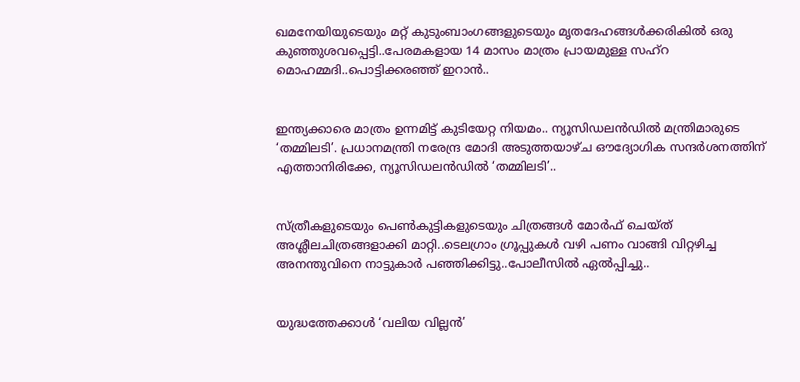ഖമനേയിയുടെയും മറ്റ് കുടുംബാംഗങ്ങളുടെയും മൃതദേഹങ്ങൾക്കരികിൽ ഒരു കുഞ്ഞുശവപ്പെട്ടി..പേരമകളായ 14 മാസം മാത്രം പ്രായമുള്ള സഹ്റ മൊഹമ്മദി..പൊട്ടിക്കരഞ്ഞ് ഇറാൻ..


ഇന്ത്യക്കാരെ മാത്രം ഉന്നമിട്ട് കുടിയേറ്റ നിയമം.. ന്യൂസിഡലൻഡിൽ മന്ത്രിമാരുടെ ‘തമ്മിലടി’. പ്രധാനമന്ത്രി നരേന്ദ്ര മോദി അടുത്തയാഴ്ച ഔദ്യോഗിക സന്ദർശനത്തിന് എത്താനിരിക്കേ, ന്യൂസിഡലൻഡിൽ ‘തമ്മിലടി’..


സ്ത്രീകളുടെയും പെണ്‍കുട്ടികളുടെയും ചിത്രങ്ങള്‍ മോര്‍ഫ് ചെയ്ത് അശ്ലീലചിത്രങ്ങളാക്കി മാറ്റി..ടെലഗ്രാം ഗ്രൂപ്പുകള്‍ വഴി പണം വാങ്ങി വിറ്റഴിച്ച അനന്തുവിനെ നാട്ടുകാർ പഞ്ഞിക്കിട്ടു..പോലീസിൽ ഏൽപ്പിച്ചു..


യുദ്ധത്തേക്കാൾ ‘വലിയ വില്ലൻ’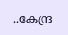..കേന്ദ്ര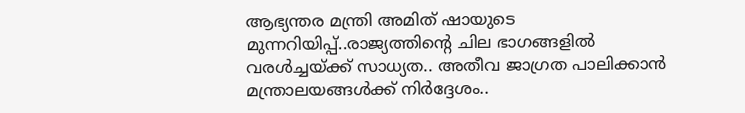ആഭ്യന്തര മന്ത്രി അമിത് ഷായുടെ മുന്നറിയിപ്പ്..രാജ്യത്തിന്റെ ചില ഭാഗങ്ങളിൽ വരൾച്ചയ്ക്ക് സാധ്യത.. അതീവ ജാഗ്രത പാലിക്കാൻ മന്ത്രാലയങ്ങൾക്ക് നിർദ്ദേശം..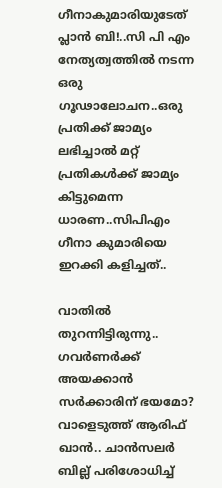ഗീനാകുമാരിയുടേത് പ്ലാൻ ബി!..സി പി എം നേത്യത്വത്തിൽ നടന്ന ഒരു ഗൂഢാലോചന..ഒരു പ്രതിക്ക് ജാമ്യം ലഭിച്ചാൽ മറ്റ് പ്രതികൾക്ക് ജാമ്യം കിട്ടുമെന്ന ധാരണ..സിപിഎം ഗീനാ കുമാരിയെ ഇറക്കി കളിച്ചത്..

വാതിൽ തുറന്നിട്ടിരുന്നു.. ഗവർണർക്ക് അയക്കാൻ സർക്കാരിന് ഭയമോ? വാളെടുത്ത് ആരിഫ് ഖാൻ.. ചാൻസലർ ബില്ല് പരിശോധിച്ച്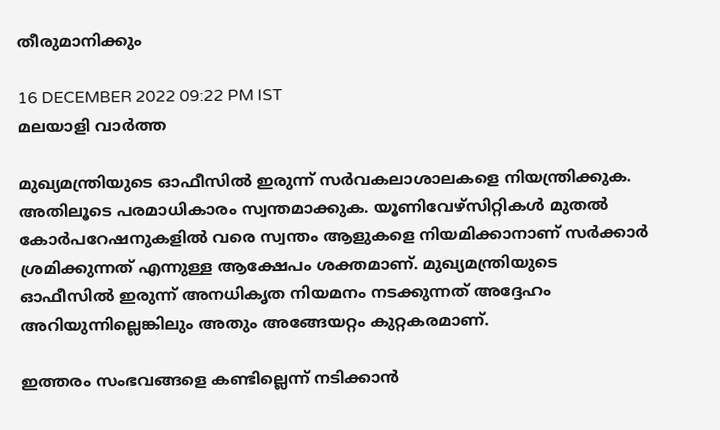തീരുമാനിക്കും

16 DECEMBER 2022 09:22 PM IST
മലയാളി വാര്‍ത്ത

മുഖ്യമന്ത്രിയുടെ ഓഫീസിൽ ഇരുന്ന് സർവകലാശാലകളെ നിയന്ത്രിക്കുക. അതിലൂടെ പരമാധികാരം സ്വന്തമാക്കുക. യൂണിവേഴ്സിറ്റികൾ മുതൽ കോർപറേഷനുകളിൽ വരെ സ്വന്തം ആളുകളെ നിയമിക്കാനാണ് സർക്കാർ ശ്രമിക്കുന്നത് എന്നുള്ള ആക്ഷേപം ശക്തമാണ്. മുഖ്യമന്ത്രിയുടെ ഓഫീസിൽ ഇരുന്ന് അനധികൃത നിയമനം നടക്കുന്നത് അദ്ദേഹം അറിയുന്നില്ലെങ്കിലും അതും അങ്ങേയറ്റം കുറ്റകരമാണ്.

ഇത്തരം സംഭവങ്ങളെ കണ്ടില്ലെന്ന് നടിക്കാൻ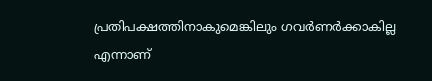പ്രതിപക്ഷത്തിനാകുമെങ്കിലും ഗവർണർക്കാകില്ല എന്നാണ്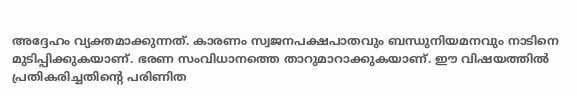അദ്ദേഹം വ്യക്തമാക്കുന്നത്. കാരണം സ്വജനപക്ഷപാതവും ബന്ധുനിയമനവും നാടിനെ മുടിപ്പിക്കുകയാണ്. ഭരണ സംവിധാനത്തെ താറുമാറാക്കുകയാണ്. ഈ വിഷയത്തിൽ പ്രതികരിച്ചതിന്റെ പരിണിത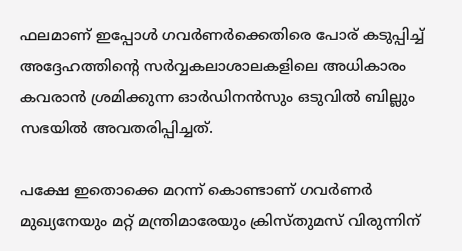ഫലമാണ് ഇപ്പോൾ ഗവർണർക്കെതിരെ പോര് കടുപ്പിച്ച് അദ്ദേഹത്തിന്റെ സർവ്വകലാശാലകളിലെ അധികാരം കവരാൻ ശ്രമിക്കുന്ന ഓർഡിനൻസും ഒടുവിൽ ബില്ലും സഭയിൽ അവതരിപ്പിച്ചത്.

പക്ഷേ ഇതൊക്കെ മറന്ന് കൊണ്ടാണ് ഗവർണർ മുഖ്യനേയും മറ്റ് മന്ത്രിമാരേയും ക്രിസ്തുമസ് വിരുന്നിന്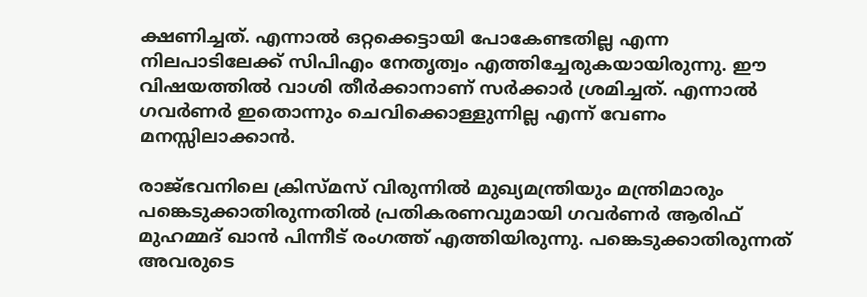ക്ഷണിച്ചത്. എന്നാൽ ഒറ്റക്കെട്ടായി പോകേണ്ടതില്ല എന്ന നിലപാടിലേക്ക് സിപിഎം നേതൃത്വം എത്തിച്ചേരുകയായിരുന്നു. ഈ വിഷയത്തിൽ വാശി തീർക്കാനാണ് സർക്കാർ ശ്രമിച്ചത്. എന്നാൽ ഗവർണർ ഇതൊന്നും ചെവിക്കൊള്ളുന്നില്ല എന്ന് വേണം മനസ്സിലാക്കാൻ.

രാജ്ഭവനിലെ ക്രിസ്മസ് വിരുന്നിൽ മുഖ്യമന്ത്രിയും മന്ത്രിമാരും പങ്കെടുക്കാതിരുന്നതിൽ പ്രതികരണവുമായി ഗവർണർ ആരിഫ് മുഹമ്മദ് ഖാൻ പിന്നീട് രംഗത്ത് എത്തിയിരുന്നു. പങ്കെടുക്കാതിരുന്നത് അവരുടെ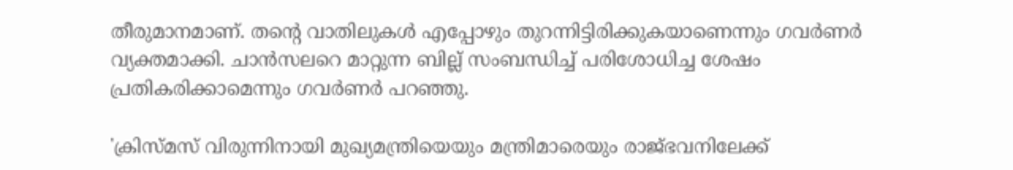തീരുമാനമാണ്. തന്റെ വാതിലുകൾ എപ്പോഴും തുറന്നിട്ടിരിക്കുകയാണെന്നും ഗവർണർ വ്യക്തമാക്കി. ചാൻസലറെ മാറ്റുന്ന ബില്ല് സംബന്ധിച്ച് പരിശോധിച്ച ശേഷം പ്രതികരിക്കാമെന്നും ഗവർണർ പറഞ്ഞു.

'ക്രിസ്മസ് വിരുന്നിനായി മുഖ്യമന്ത്രിയെയും മന്ത്രിമാരെയും രാജ്ഭവനിലേക്ക്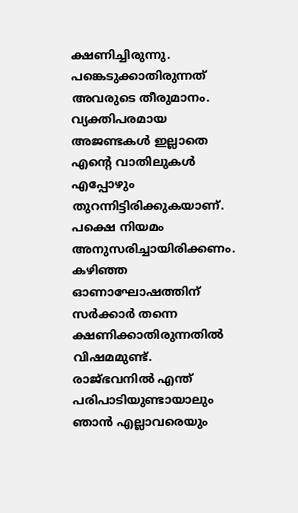ക്ഷണിച്ചിരുന്നു. പങ്കെടുക്കാതിരുന്നത് അവരുടെ തീരുമാനം. വ്യക്തിപരമായ അജണ്ടകൾ ഇല്ലാതെ എന്റെ വാതിലുകൾ എപ്പോഴും തുറന്നിട്ടിരിക്കുകയാണ്. പക്ഷെ നിയമം അനുസരിച്ചായിരിക്കണം. കഴിഞ്ഞ ഓണാഘോഷത്തിന് സർക്കാർ തന്നെ ക്ഷണിക്കാതിരുന്നതിൽ വിഷമമുണ്ട്. രാജ്ഭവനിൽ എന്ത് പരിപാടിയുണ്ടായാലും ഞാൻ എല്ലാവരെയും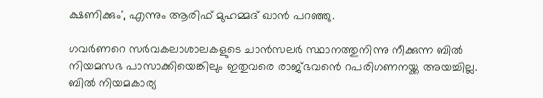ക്ഷണിക്കും', എന്നും ആരിഫ് മുഹമ്മദ് ഖാൻ പറഞ്ഞു.

ഗവർണറെ സർവകലാശാലകളുടെ ചാൻസലർ സ്ഥാനത്തുനിന്നു നീക്കുന്ന ബിൽ നിയമസഭ പാസാക്കിയെങ്കിലും ഇതുവരെ രാജ്ഭവൻെ റപരിഗണനയ്ക്ക അയച്ചില്ല. ബിൽ നിയമകാര്യ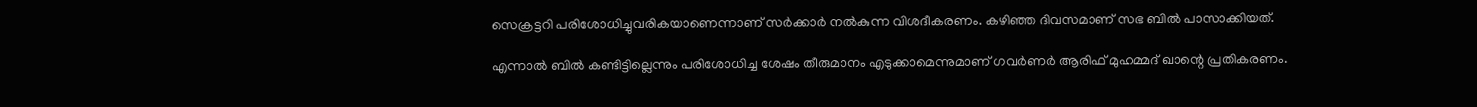സെക്രട്ടറി പരിശോധിച്ചുവരികയാണെന്നാണ് സർക്കാർ നൽകുന്ന വിശദീകരണം. കഴിഞ്ഞ ദിവസമാണ് സഭ ബിൽ പാസാക്കിയത്.

എന്നാൽ ബിൽ കണ്ടിട്ടില്ലെന്നും പരിശോധിച്ച ശേഷം തീരുമാനം എടുക്കാമെന്നുമാണ് ഗവർണർ ആരിഫ് മുഹമ്മദ് ഖാന്റെ പ്രതികരണം.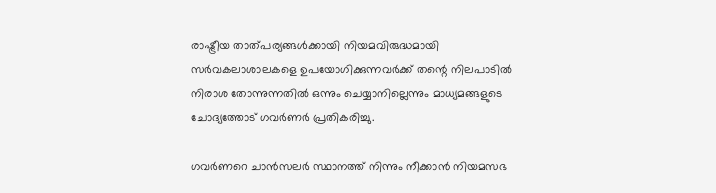രാഷ്ട്രീയ താത്പര്യങ്ങൾക്കായി നിയമവിരുദ്ധമായി സർവകലാശാലകളെ ഉപയോഗിക്കുന്നവർക്ക് തന്റെ നിലപാടിൽ നിരാശ തോന്നുന്നതിൽ ഒന്നും ചെയ്യാനില്ലെന്നും മാധ്യമങ്ങളുടെ ചോദ്യത്തോട് ഗവർണർ പ്രതികരിച്ചു.

ഗവർണറെ ചാൻസലർ സ്ഥാനത്ത് നിന്നും നീക്കാൻ നിയമസഭ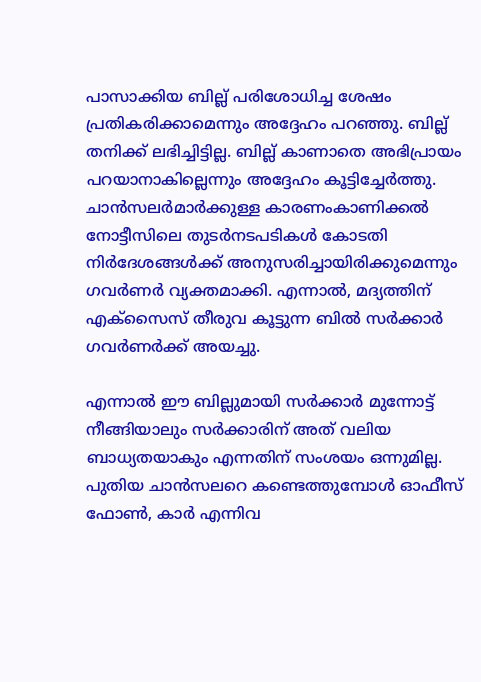പാസാക്കിയ ബില്ല് പരിശോധിച്ച ശേഷം പ്രതികരിക്കാമെന്നും അദ്ദേഹം പറഞ്ഞു. ബില്ല് തനിക്ക് ലഭിച്ചിട്ടില്ല. ബില്ല് കാണാതെ അഭിപ്രായം പറയാനാകില്ലെന്നും അദ്ദേഹം കൂട്ടിച്ചേർത്തു. ചാൻസലർമാർക്കുള്ള കാരണംകാണിക്കൽ നോട്ടീസിലെ തുടർനടപടികൾ കോടതി നിർദേശങ്ങൾക്ക് അനുസരിച്ചായിരിക്കുമെന്നും ഗവർണർ വ്യക്തമാക്കി. എന്നാൽ, മദ്യത്തിന് എക്‌സൈസ് തീരുവ കൂട്ടുന്ന ബിൽ സർക്കാർ ഗവർണർക്ക് അയച്ചു.

എന്നാൽ ഈ ബില്ലുമായി സർക്കാർ മുന്നോട്ട് നീങ്ങിയാലും സർക്കാരിന് അത് വലിയ ബാധ്യതയാകും എന്നതിന് സംശയം ഒന്നുമില്ല. പുതിയ ചാൻസലറെ കണ്ടെത്തുമ്പോൾ ഓഫീസ് ഫോൺ, കാർ എന്നിവ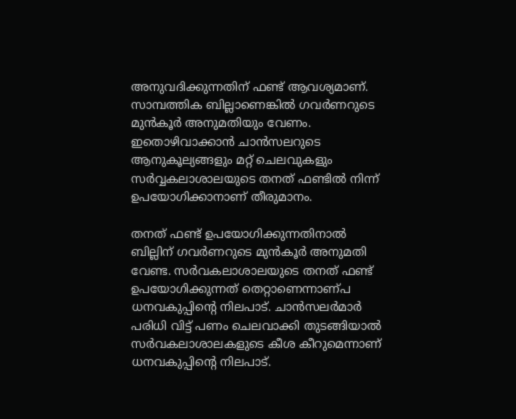അനുവദിക്കുന്നതിന് ഫണ്ട് ആവശ്യമാണ്. സാമ്പത്തിക ബില്ലാണെങ്കിൽ ഗവർണറുടെ മുൻകൂർ അനുമതിയും വേണം. ഇതൊഴിവാക്കാൻ ചാൻസലറുടെ ആനുകൂല്യങ്ങളും മറ്റ് ചെലവുകളും സർവ്വകലാശാലയുടെ തനത് ഫണ്ടിൽ നിന്ന് ഉപയോഗിക്കാനാണ് തീരുമാനം.

തനത് ഫണ്ട് ഉപയോഗിക്കുന്നതിനാൽ ബില്ലിന് ഗവർണറുടെ മുൻകൂർ അനുമതി വേണ്ട. സർവകലാശാലയുടെ തനത് ഫണ്ട് ഉപയോഗിക്കുന്നത് തെറ്റാണെന്നാണ്പ ധനവകുപ്പിൻ്റെ നിലപാട്. ചാൻസലർമാർ പരിധി വിട്ട് പണം ചെലവാക്കി തുടങ്ങിയാൽ സർവകലാശാലകളുടെ കീശ കീറുമെന്നാണ് ധനവകുപ്പിൻ്റെ നിലപാട്.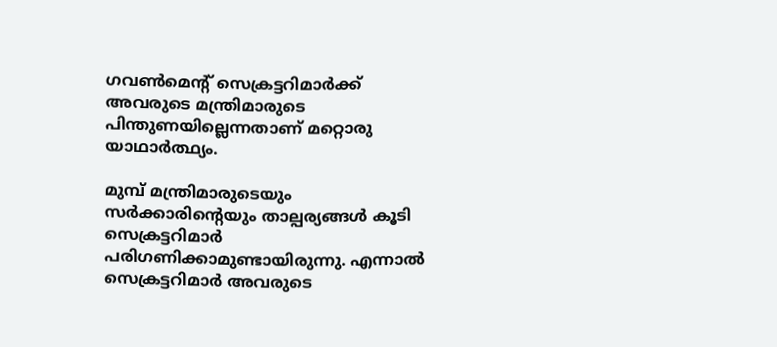ഗവൺമെൻ്റ് സെക്രട്ടറിമാർക്ക് അവരുടെ മന്ത്രിമാരുടെ പിന്തുണയില്ലെന്നതാണ് മറ്റൊരു യാഥാർത്ഥ്യം.

മുമ്പ് മന്ത്രിമാരുടെയും സർക്കാരിൻ്റെയും താല്പര്യങ്ങൾ കൂടി സെക്രട്ടറിമാർ പരിഗണിക്കാമുണ്ടായിരുന്നു. എന്നാൽ സെക്രട്ടറിമാർ അവരുടെ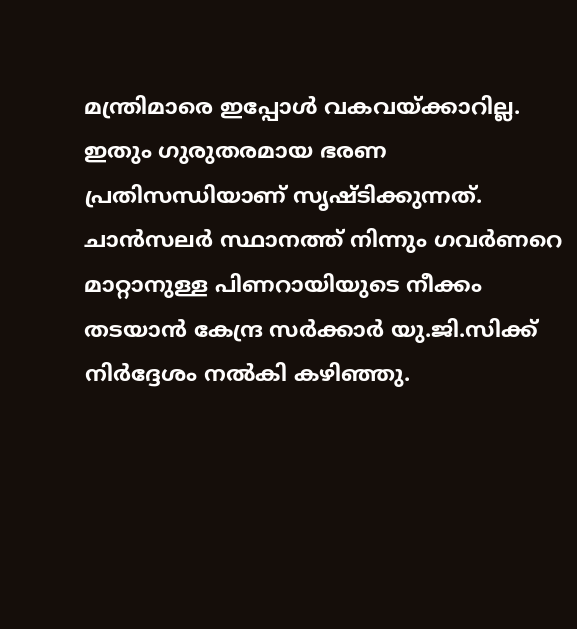മന്ത്രിമാരെ ഇപ്പോൾ വകവയ്ക്കാറില്ല. ഇതും ഗുരുതരമായ ഭരണ പ്രതിസന്ധിയാണ് സൃഷ്ടിക്കുന്നത്. ചാൻസലർ സ്ഥാനത്ത് നിന്നും ഗവർണറെ മാറ്റാനുള്ള പിണറായിയുടെ നീക്കം തടയാൻ കേന്ദ്ര സർക്കാർ യു.ജി.സിക്ക് നിർദ്ദേശം നൽകി കഴിഞ്ഞു.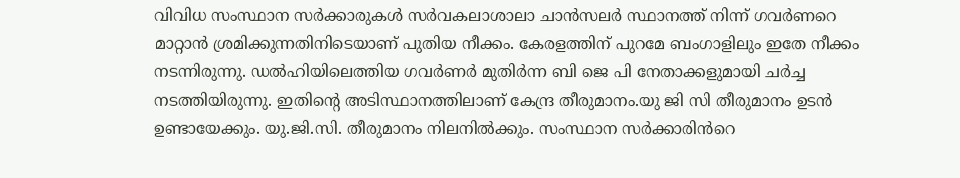വിവിധ സംസ്ഥാന സർക്കാരുകൾ സർവകലാശാലാ ചാൻസലർ സ്ഥാനത്ത് നിന്ന് ഗവർണറെ മാറ്റാൻ ശ്രമിക്കുന്നതിനിടെയാണ് പുതിയ നീക്കം. കേരളത്തിന് പുറമേ ബംഗാളിലും ഇതേ നീക്കം നടന്നിരുന്നു. ഡൽഹിയിലെത്തിയ ഗവർണർ മുതിർന്ന ബി ജെ പി നേതാക്കളുമായി ചർച്ച നടത്തിയിരുന്നു. ഇതിൻ്റെ അടിസ്ഥാനത്തിലാണ് കേന്ദ്ര തീരുമാനം.യു ജി സി തീരുമാനം ഉടൻ ഉണ്ടായേക്കും. യു.ജി.സി. തീരുമാനം നിലനിൽക്കും. സംസ്ഥാന സർക്കാരിൻറെ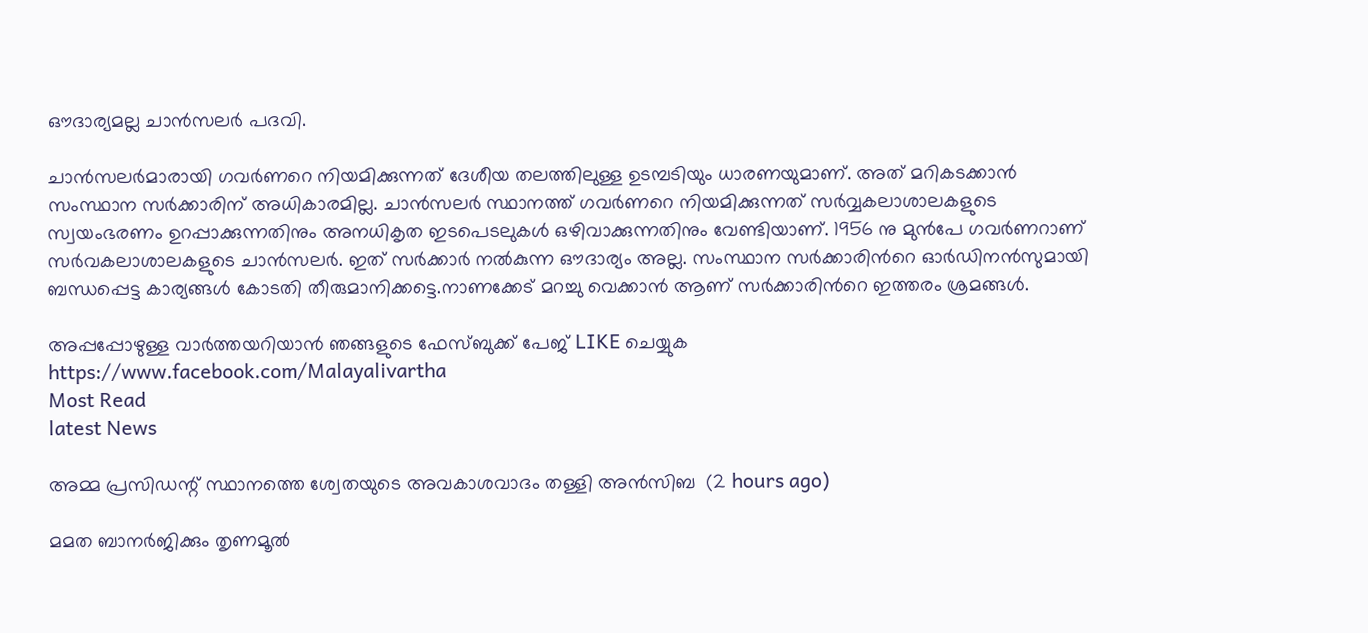ഔദാര്യമല്ല ചാൻസലർ പദവി.

ചാൻസലർമാരായി ഗവർണറെ നിയമിക്കുന്നത് ദേശീയ തലത്തിലുള്ള ഉടമ്പടിയും ധാരണയുമാണ്. അത് മറികടക്കാൻ സംസ്ഥാന സർക്കാരിന് അധികാരമില്ല. ചാൻസലർ സ്ഥാനത്ത് ഗവർണറെ നിയമിക്കുന്നത് സർവ്വകലാശാലകളുടെ സ്വയംഭരണം ഉറപ്പാക്കുന്നതിനും അനധികൃത ഇടപെടലുകൾ ഒഴിവാക്കുന്നതിനും വേണ്ടിയാണ്. 1956 നു മുൻപേ ഗവർണറാണ് സർവകലാശാലകളുടെ ചാൻസലർ. ഇത് സർക്കാർ നൽകുന്ന ഔദാര്യം അല്ല. സംസ്ഥാന സർക്കാരിൻറെ ഓർഡിനൻസുമായി ബന്ധപ്പെട്ട കാര്യങ്ങൾ കോടതി തീരുമാനിക്കട്ടെ.നാണക്കേട് മറച്ചു വെക്കാൻ ആണ് സർക്കാരിൻറെ ഇത്തരം ശ്രമങ്ങൾ.

അപ്പപ്പോഴുള്ള വാര്‍ത്തയറിയാന്‍ ഞങ്ങളുടെ ഫേസ്‌ബുക്ക്‌ പേജ് LIKE ചെയ്യുക
https://www.facebook.com/Malayalivartha
Most Read
latest News

അമ്മ പ്രസിഡന്റ് സ്ഥാനത്തെ ശ്വേതയുടെ അവകാശവാദം തള്ളി അന്‍സിബ  (2 hours ago)

മമത ബാനര്‍ജിക്കും തൃണമൂല്‍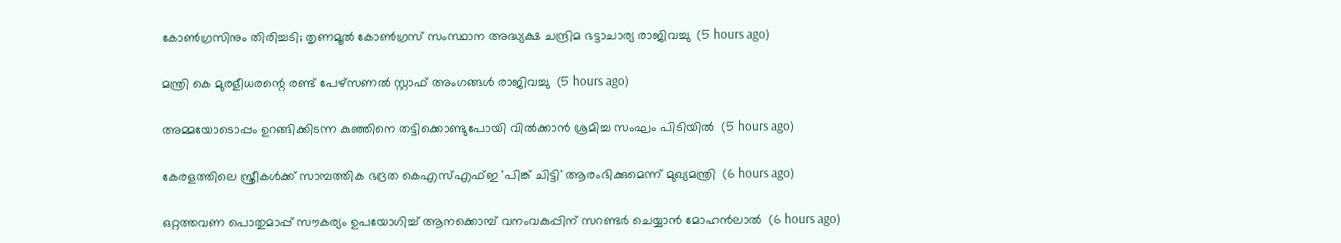കോണ്‍ഗ്രസിനും തിരിച്ചടി; തൃണമൂല്‍ കോണ്‍ഗ്രസ് സംസ്ഥാന അദ്ധ്യക്ഷ ചന്ദ്രിമ ഭട്ടാചാര്യ രാജിവച്ചു  (5 hours ago)

മന്ത്രി കെ മുരളീധരന്റെ രണ്ട് പേഴ്‌സണല്‍ സ്റ്റാഫ് അംഗങ്ങള്‍ രാജിവച്ചു  (5 hours ago)

അമ്മയോടൊപ്പം ഉറങ്ങിക്കിടന്ന കുഞ്ഞിനെ തട്ടിക്കൊണ്ടുപോയി വില്‍ക്കാന്‍ ശ്രമിച്ച സംഘം പിടിയില്‍  (5 hours ago)

കേരളത്തിലെ സ്ത്രീകള്‍ക്ക് സാമ്പത്തിക ഭദ്രത കെഎസ്എഫ്ഇ 'പിങ്ക് ചിട്ടി' ആരംഭിക്കുമെന്ന് മുഖ്യമന്ത്രി  (6 hours ago)

ഒറ്റത്തവണ പൊതുമാപ്പ് സൗകര്യം ഉപയോഗിച്ച് ആനക്കൊമ്പ് വനംവകുപ്പിന് സറണ്ടര്‍ ചെയ്യാന്‍ മോഹന്‍ലാല്‍  (6 hours ago)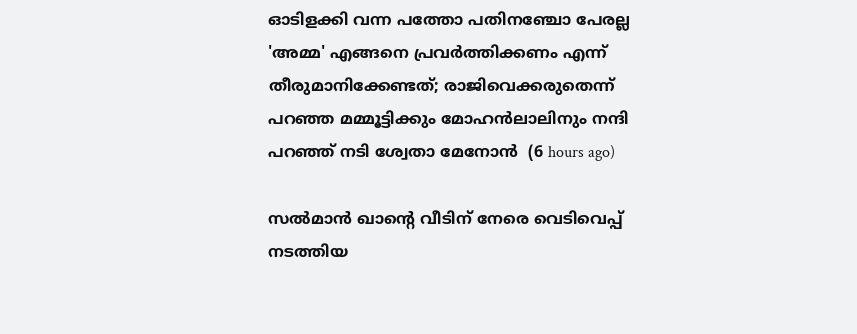ഓടിളക്കി വന്ന പത്തോ പതിനഞ്ചോ പേരല്ല 'അമ്മ' എങ്ങനെ പ്രവര്‍ത്തിക്കണം എന്ന് തീരുമാനിക്കേണ്ടത്; രാജിവെക്കരുതെന്ന് പറഞ്ഞ മമ്മൂട്ടിക്കും മോഹന്‍ലാലിനും നന്ദി പറഞ്ഞ് നടി ശ്വേതാ മേനോന്‍  (6 hours ago)

സല്‍മാന്‍ ഖാന്റെ വീടിന് നേരെ വെടിവെപ്പ് നടത്തിയ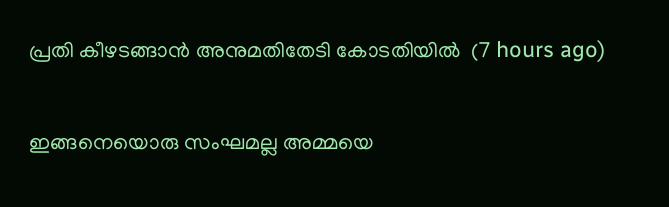പ്രതി കീഴടങ്ങാന്‍ അനുമതിതേടി കോടതിയില്‍  (7 hours ago)

ഇങ്ങനെയൊരു സംഘമല്ല അമ്മയെ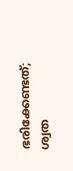ഭരിക്കേണ്ടത്; ശ്വത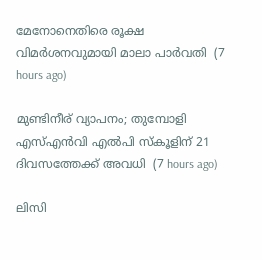മേനോനെതിരെ രൂക്ഷ വിമര്‍ശനവുമായി മാലാ പാര്‍വതി  (7 hours ago)

മുണ്ടിനീര് വ്യാപനം; തുമ്പോളി എസ്എന്‍വി എല്‍പി സ്‌കൂളിന് 21 ദിവസത്തേക്ക് അവധി  (7 hours ago)

ലിസി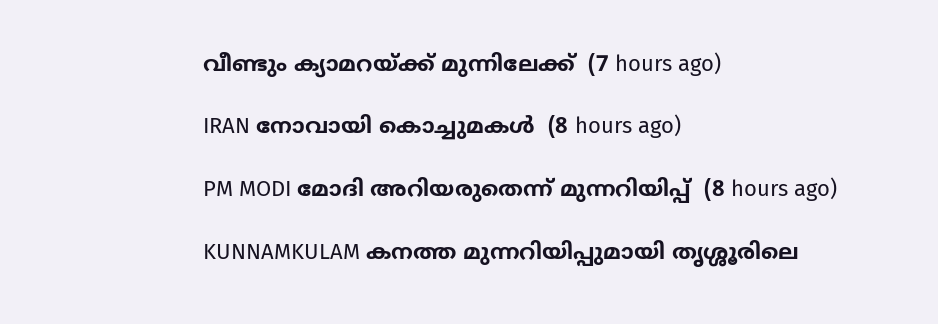വീണ്ടും ക്യാമറയ്ക്ക് മുന്നിലേക്ക്  (7 hours ago)

IRAN നോവായി കൊച്ചുമകൾ  (8 hours ago)

PM MODI മോദി അറിയരുതെന്ന് മുന്നറിയിപ്പ്  (8 hours ago)

KUNNAMKULAM കനത്ത മുന്നറിയിപ്പുമായി തൃശ്ശൂരിലെ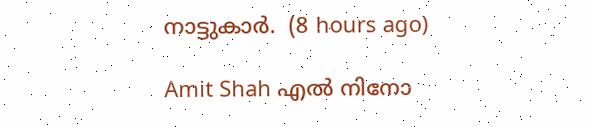നാട്ടുകാര്‍.  (8 hours ago)

Amit Shah എൽ നിനോ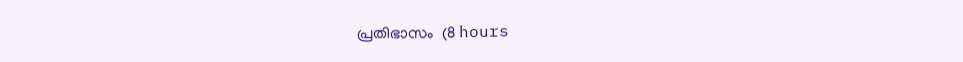പ്രതിഭാസം  (8 hours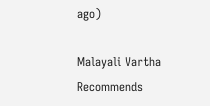ago)

Malayali Vartha Recommends